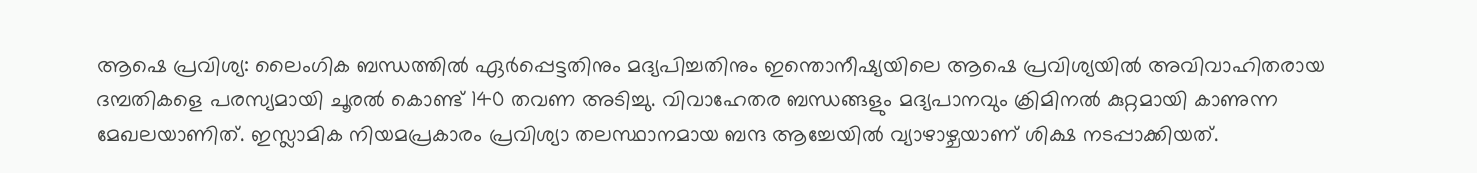ആഷെ പ്രവിശ്യ: ലൈംഗിക ബന്ധത്തിൽ ഏർപ്പെട്ടതിനും മദ്യപിച്ചതിനും ഇന്തൊനീഷ്യയിലെ ആഷെ പ്രവിശ്യയിൽ അവിവാഹിതരായ ദമ്പതികളെ പരസ്യമായി ചൂരൽ കൊണ്ട് 140 തവണ അടിച്ചു. വിവാഹേതര ബന്ധങ്ങളും മദ്യപാനവും ക്രിമിനൽ കുറ്റമായി കാണുന്ന മേഖലയാണിത്. ഇസ്ലാമിക നിയമപ്രകാരം പ്രവിശ്യാ തലസ്ഥാനമായ ബന്ദ ആച്ചേയിൽ വ്യാഴാഴ്ചയാണ് ശിക്ഷ നടപ്പാക്കിയത്.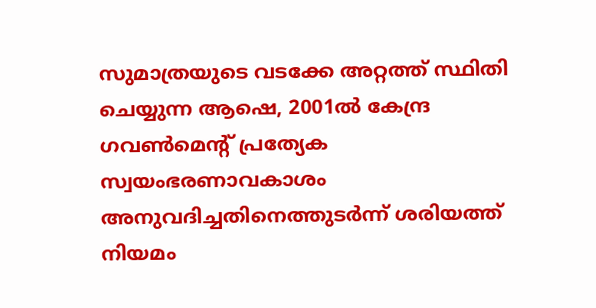സുമാത്രയുടെ വടക്കേ അറ്റത്ത് സ്ഥിതി ചെയ്യുന്ന ആഷെ, 2001ൽ കേന്ദ്ര ഗവൺമെന്റ് പ്രത്യേക സ്വയംഭരണാവകാശം അനുവദിച്ചതിനെത്തുടർന്ന് ശരിയത്ത് നിയമം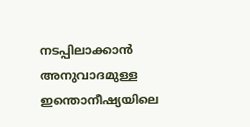നടപ്പിലാക്കാൻ അനുവാദമുള്ള ഇന്തൊനീഷ്യയിലെ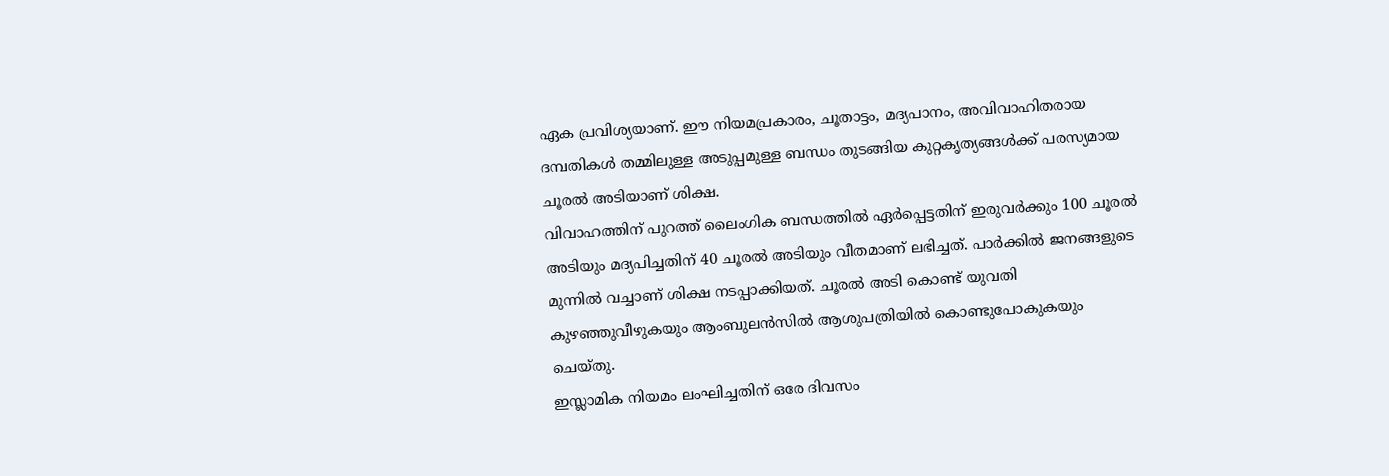ഏക പ്രവിശ്യയാണ്. ഈ നിയമപ്രകാരം, ചൂതാട്ടം, മദ്യപാനം, അവിവാഹിതരായ ദമ്പതികൾ തമ്മിലുള്ള അടുപ്പമുള്ള ബന്ധം തുടങ്ങിയ കുറ്റകൃത്യങ്ങൾക്ക് പരസ്യമായ ചൂരൽ അടിയാണ് ശിക്ഷ.
വിവാഹത്തിന് പുറത്ത് ലൈംഗിക ബന്ധത്തിൽ ഏർപ്പെട്ടതിന് ഇരുവർക്കും 100 ചൂരൽ അടിയും മദ്യപിച്ചതിന് 40 ചൂരൽ അടിയും വീതമാണ് ലഭിച്ചത്. പാർക്കിൽ ജനങ്ങളുടെ മുന്നിൽ വച്ചാണ് ശിക്ഷ നടപ്പാക്കിയത്. ചൂരൽ അടി കൊണ്ട് യുവതി കുഴഞ്ഞുവീഴുകയും ആംബുലൻസിൽ ആശുപത്രിയിൽ കൊണ്ടുപോകുകയും ചെയ്തു.
ഇസ്ലാമിക നിയമം ലംഘിച്ചതിന് ഒരേ ദിവസം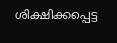ശിക്ഷിക്കപ്പെട്ട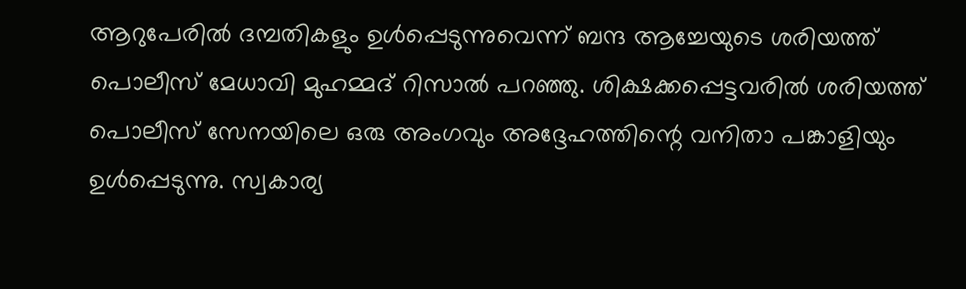ആറുപേരിൽ ദമ്പതികളും ഉൾപ്പെടുന്നുവെന്ന് ബന്ദ ആച്ചേയുടെ ശരിയത്ത് പൊലീസ് മേധാവി മുഹമ്മദ് റിസാൽ പറഞ്ഞു. ശിക്ഷക്കപ്പെട്ടവരിൽ ശരിയത്ത് പൊലീസ് സേനയിലെ ഒരു അംഗവും അദ്ദേഹത്തിന്റെ വനിതാ പങ്കാളിയും ഉൾപ്പെടുന്നു. സ്വകാര്യ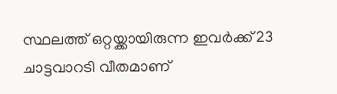സ്ഥലത്ത് ഒറ്റയ്ക്കായിരുന്ന ഇവർക്ക് 23 ചാട്ടവാറടി വീതമാണ്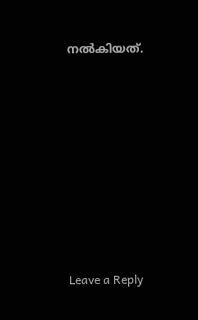നൽകിയത്.









Leave a Reply